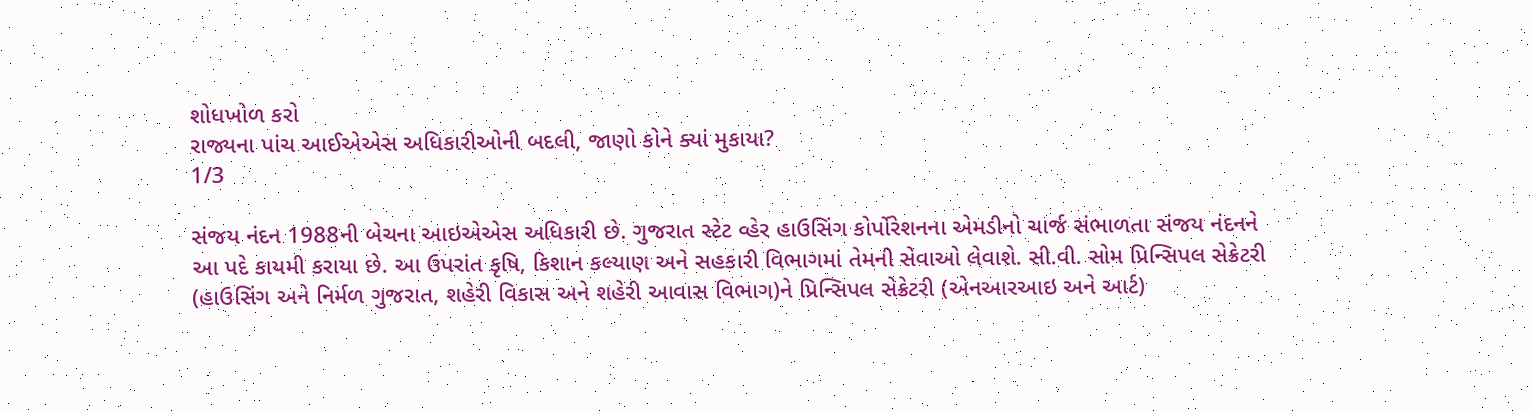શોધખોળ કરો
રાજ્યના પાંચ આઈએએસ અધિકારીઓની બદલી, જાણો કોને ક્યાં મુકાયા?
1/3

સંજય નંદન 1988ની બેચના આઇએએસ અધિકારી છે. ગુજરાત સ્ટેટ વ્હેર હાઉસિંગ કોર્પોરેશનના એમડીનો ચાર્જ સંભાળતા સંજય નંદનને આ પદે કાયમી કરાયા છે. આ ઉપરાંત કૃષિ, કિશાન કલ્યાણ અને સહકારી વિભાગમાં તેમની સેવાઓ લેવાશે. સી.વી. સોમ પ્રિન્સિપલ સેક્રેટરી (હાઉસિંગ અને નિર્મળ ગુજરાત, શહેરી વિકાસ અને શહેરી આવાસ વિભાગ)ને પ્રિન્સિપલ સેક્રેટરી (એનઆરઆઇ અને આર્ટ)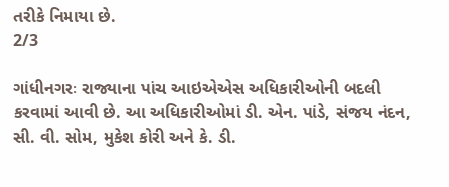તરીકે નિમાયા છે.
2/3

ગાંધીનગરઃ રાજ્યાના પાંચ આઇએએસ અધિકારીઓની બદલી કરવામાં આવી છે. આ અધિકારીઓમાં ડી. એન. પાંડે, સંજય નંદન, સી. વી. સોમ, મુકેશ કોરી અને કે. ડી.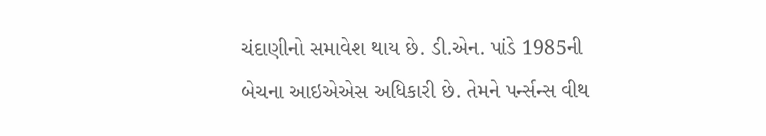ચંદાણીનો સમાવેશ થાય છે. ડી.એન. પાંડે 1985ની બેચના આઇએએસ અધિકારી છે. તેમને પર્ન્સન્સ વીથ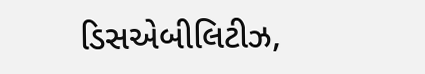ડિસએબીલિટીઝ,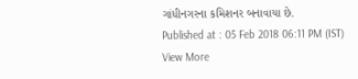ગાંધીનગરના કમિશનર બનાવાયા છે.
Published at : 05 Feb 2018 06:11 PM (IST)
View More